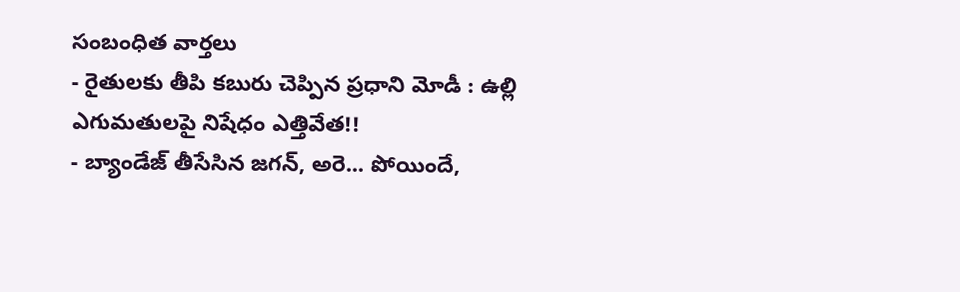సంబంధిత వార్తలు
- రైతులకు తీపి కబురు చెప్పిన ప్రధాని మోడీ : ఉల్లి ఎగుమతులపై నిషేధం ఎత్తివేత!!
- బ్యాండేజ్ తీసేసిన జగన్, అరె... పోయిందే,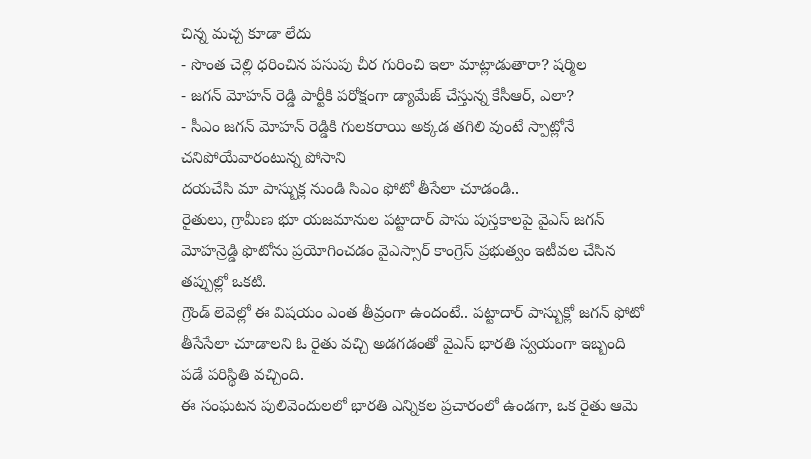చిన్న మచ్చ కూడా లేదు
- సొంత చెల్లి ధరించిన పసుపు చీర గురించి ఇలా మాట్లాడుతారా? షర్మిల
- జగన్ మోహన్ రెడ్డి పార్టీకి పరోక్షంగా డ్యామేజ్ చేస్తున్న కేసీఆర్, ఎలా?
- సీఎం జగన్ మోహన్ రెడ్డికి గులకరాయి అక్కడ తగిలి వుంటే స్పాట్లోనే చనిపోయేవారంటున్న పోసాని
దయచేసి మా పాస్బుక్ల నుండి సిఎం ఫోటో తీసేలా చూడండి..
రైతులు, గ్రామీణ భూ యజమానుల పట్టాదార్ పాసు పుస్తకాలపై వైఎస్ జగన్ మోహన్రెడ్డి ఫొటోను ప్రయోగించడం వైఎస్సార్ కాంగ్రెస్ ప్రభుత్వం ఇటీవల చేసిన తప్పుల్లో ఒకటి.
గ్రౌండ్ లెవెల్లో ఈ విషయం ఎంత తీవ్రంగా ఉందంటే.. పట్టాదార్ పాస్బుక్లో జగన్ ఫోటో తీసేసేలా చూడాలని ఓ రైతు వచ్చి అడగడంతో వైఎస్ భారతి స్వయంగా ఇబ్బంది పడే పరిస్థితి వచ్చింది.
ఈ సంఘటన పులివెందులలో భారతి ఎన్నికల ప్రచారంలో ఉండగా, ఒక రైతు ఆమె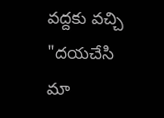వద్దకు వచ్చి "దయచేసి మా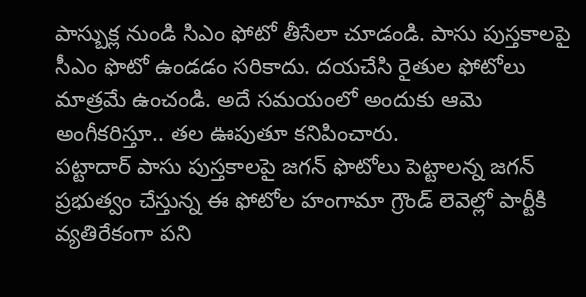పాస్బుక్ల నుండి సిఎం ఫోటో తీసేలా చూడండి. పాసు పుస్తకాలపై సీఎం ఫొటో ఉండడం సరికాదు. దయచేసి రైతుల ఫోటోలు మాత్రమే ఉంచండి. అదే సమయంలో అందుకు ఆమె అంగీకరిస్తూ.. తల ఊపుతూ కనిపించారు.
పట్టాదార్ పాసు పుస్తకాలపై జగన్ ఫొటోలు పెట్టాలన్న జగన్ ప్రభుత్వం చేస్తున్న ఈ ఫోటోల హంగామా గ్రౌండ్ లెవెల్లో పార్టీకి వ్యతిరేకంగా పని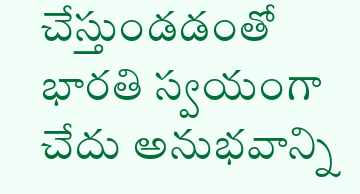చేస్తుండడంతో భారతి స్వయంగా చేదు అనుభవాన్ని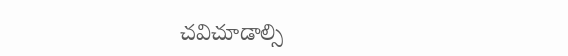చవిచూడాల్సి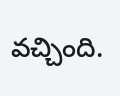వచ్చింది.